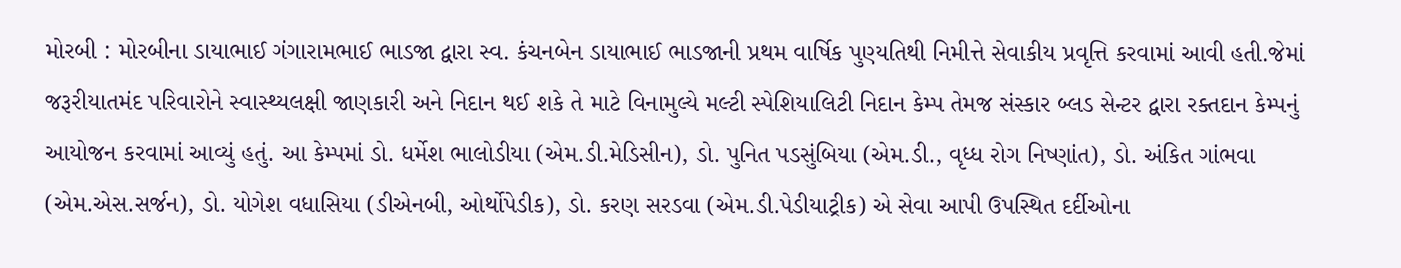મોરબી : મોરબીના ડાયાભાઈ ગંગારામભાઈ ભાડજા દ્વારા સ્વ. કંચનબેન ડાયાભાઈ ભાડજાની પ્રથમ વાર્ષિક પુણ્યતિથી નિમીત્તે સેવાકીય પ્રવૃત્તિ કરવામાં આવી હતી.જેમાં જરૂરીયાતમંદ પરિવારોને સ્વાસ્થ્યલક્ષી જાણકારી અને નિદાન થઈ શકે તે માટે વિનામુલ્યે મલ્ટી સ્પેશિયાલિટી નિદાન કેમ્પ તેમજ સંસ્કાર બ્લડ સેન્ટર દ્વારા રક્તદાન કેમ્પનું આયોજન કરવામાં આવ્યું હતું. આ કેમ્પમાં ડો. ધર્મેશ ભાલોડીયા (એમ.ડી.મેડિસીન), ડો. પુનિત પડસુંબિયા (એમ.ડી., વૃધ્ધ રોગ નિષ્ણાંત), ડો. અંકિત ગાંભવા (એમ.એસ.સર્જન), ડો. યોગેશ વધાસિયા (ડીએનબી, ઓર્થોપેડીક), ડો. કરણ સરડવા (એમ.ડી.પેડીયાટ્રીક) એ સેવા આપી ઉપસ્થિત દર્દીઓના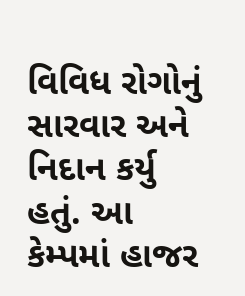વિવિધ રોગોનું સારવાર અને નિદાન કર્યુ હતું. આ કેમ્પમાં હાજર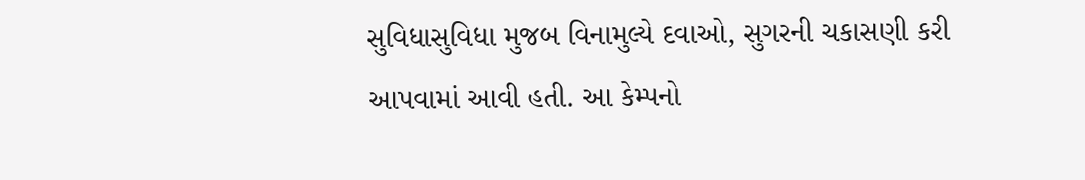સુવિધાસુવિધા મુજબ વિનામુલ્યે દવાઓ, સુગરની ચકાસણી કરી આપવામાં આવી હતી. આ કેમ્પનો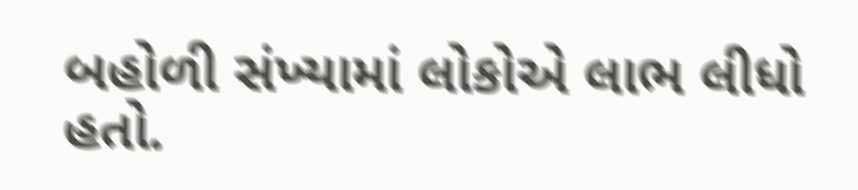બહોળી સંખ્યામાં લોકોએ લાભ લીધો હતો.